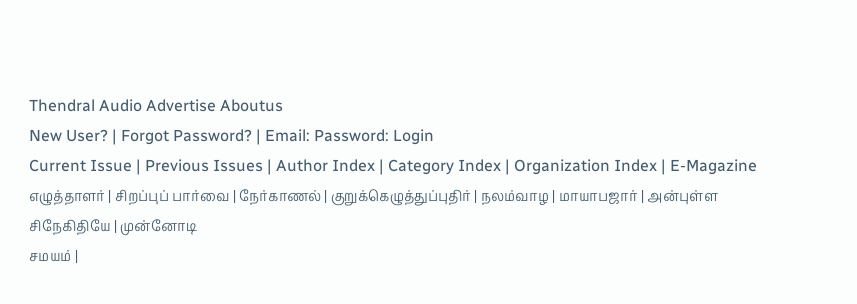Thendral Audio Advertise Aboutus
New User? | Forgot Password? | Email: Password: Login
Current Issue | Previous Issues | Author Index | Category Index | Organization Index | E-Magazine
எழுத்தாளர் | சிறப்புப் பார்வை | நேர்காணல் | குறுக்கெழுத்துப்புதிர் | நலம்வாழ | மாயாபஜார் | அன்புள்ள சிநேகிதியே | முன்னோடி
சமயம் |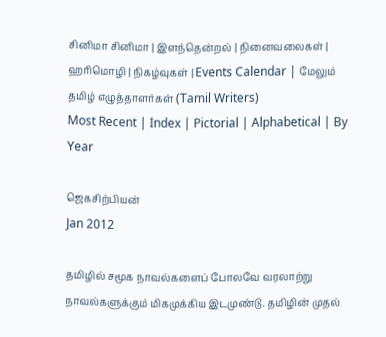சினிமா சினிமா | இளந்தென்றல் | நினைவலைகள் | ஹரிமொழி | நிகழ்வுகள் | Events Calendar | மேலும்
தமிழ் எழுத்தாளர்கள் (Tamil Writers)
Most Recent | Index | Pictorial | Alphabetical | By Year

ஜெகசிற்பியன்
Jan 2012

தமிழில் சமூக நாவல்களைப் போலவே வரலாற்று நாவல்களுக்கும் மிகமுக்கிய இடமுண்டு. தமிழின் முதல்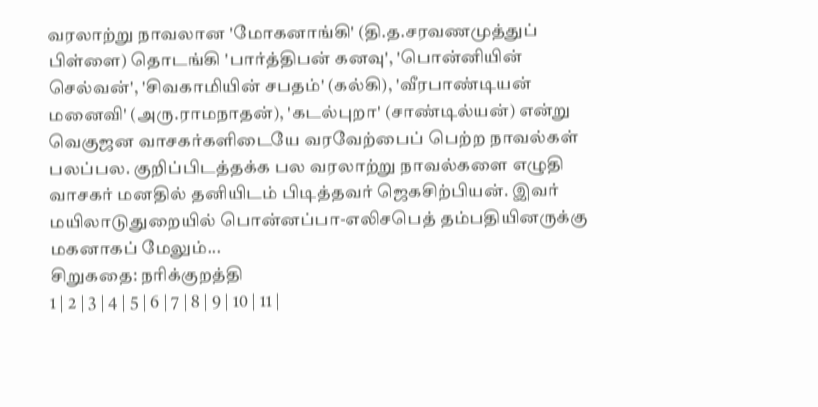வரலாற்று நாவலான 'மோகனாங்கி' (தி.த.சரவணமுத்துப் பிள்ளை) தொடங்கி 'பார்த்திபன் கனவு', 'பொன்னியின் செல்வன்', 'சிவகாமியின் சபதம்' (கல்கி), 'வீரபாண்டியன் மனைவி' (அரு.ராமநாதன்), 'கடல்புறா' (சாண்டில்யன்) என்று வெகுஜன வாசகர்களிடையே வரவேற்பைப் பெற்ற நாவல்கள் பலப்பல. குறிப்பிடத்தக்க பல வரலாற்று நாவல்களை எழுதி வாசகர் மனதில் தனியிடம் பிடித்தவர் ஜெகசிற்பியன். இவர் மயிலாடுதுறையில் பொன்னப்பா-எலிசபெத் தம்பதியினருக்கு மகனாகப் மேலும்...
சிறுகதை: நரிக்குறத்தி
1 | 2 | 3 | 4 | 5 | 6 | 7 | 8 | 9 | 10 | 11 |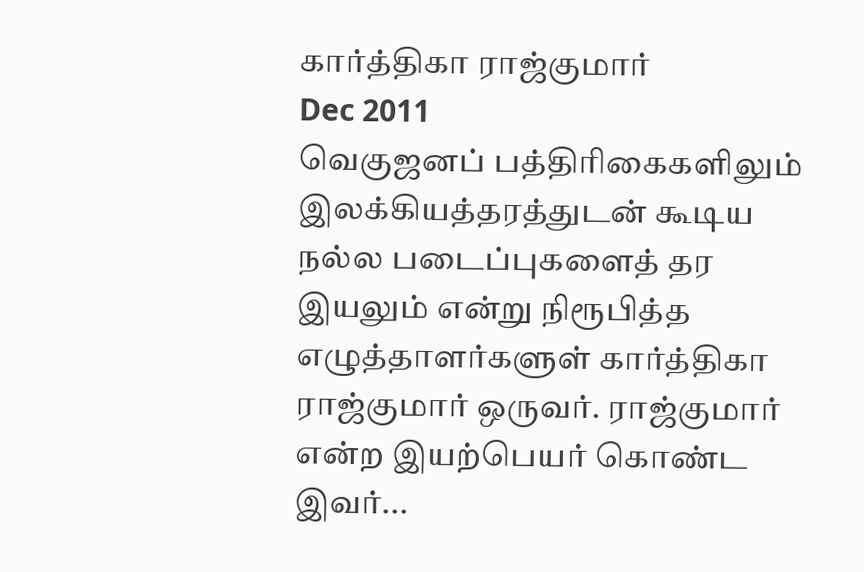கார்த்திகா ராஜ்குமார்
Dec 2011
வெகுஜனப் பத்திரிகைகளிலும் இலக்கியத்தரத்துடன் கூடிய நல்ல படைப்புகளைத் தர இயலும் என்று நிரூபித்த எழுத்தாளர்களுள் கார்த்திகா ராஜ்குமார் ஒருவர். ராஜ்குமார் என்ற இயற்பெயர் கொண்ட இவர்...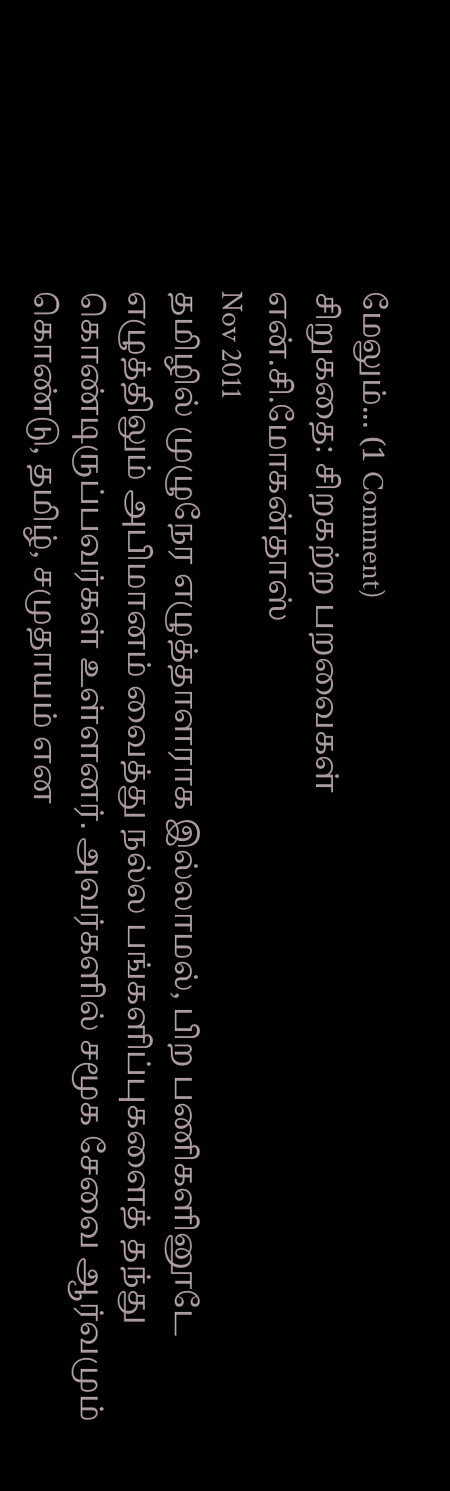மேலும்... (1 Comment)
சிறுகதை: சிறகற்ற பறவைகள்
என்.சி.மோகன்தாஸ்
Nov 2011
தமிழில் முழுநேர எழுத்தாளராக இல்லாமல், பிற பணிகளினூடே எழுத்திலும் அபிமானம் வைத்து நல்ல பங்களிப்புகளைத் தந்து கொண்டிருப்பவர்கள் உள்ளனர். அவர்களில் சமூக சேவை ஆர்வமும் கொண்டு, தமிழ், சமுதாயம் என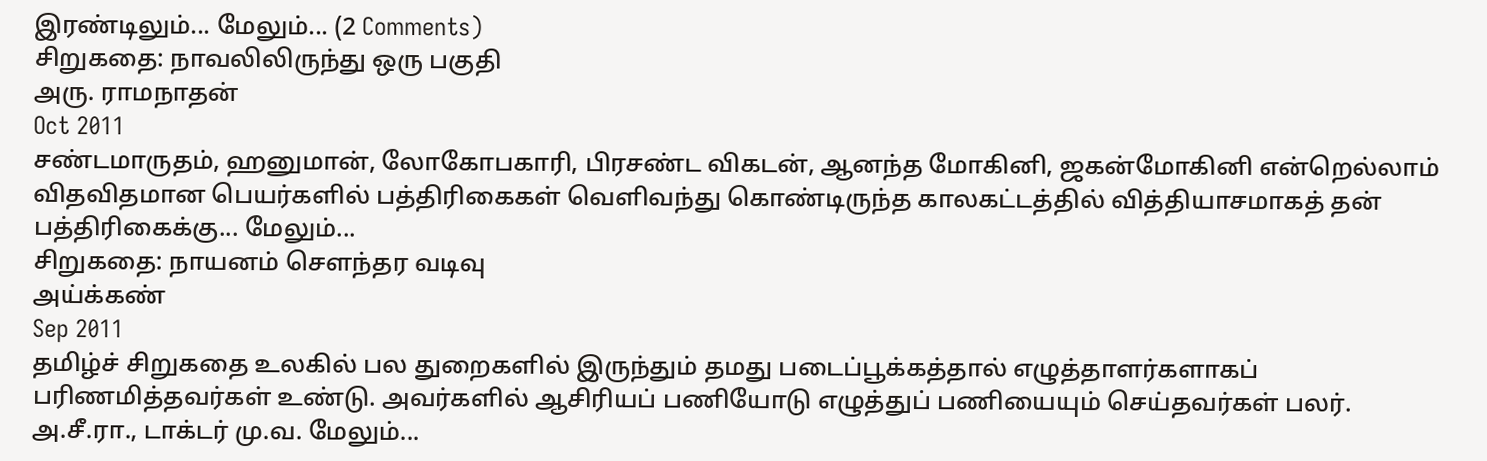இரண்டிலும்... மேலும்... (2 Comments)
சிறுகதை: நாவலிலிருந்து ஒரு பகுதி
அரு. ராமநாதன்
Oct 2011
சண்டமாருதம், ஹனுமான், லோகோபகாரி, பிரசண்ட விகடன், ஆனந்த மோகினி, ஜகன்மோகினி என்றெல்லாம் விதவிதமான பெயர்களில் பத்திரிகைகள் வெளிவந்து கொண்டிருந்த காலகட்டத்தில் வித்தியாசமாகத் தன் பத்திரிகைக்கு... மேலும்...
சிறுகதை: நாயனம் சௌந்தர வடிவு
அய்க்கண்
Sep 2011
தமிழ்ச் சிறுகதை உலகில் பல துறைகளில் இருந்தும் தமது படைப்பூக்கத்தால் எழுத்தாளர்களாகப் பரிணமித்தவர்கள் உண்டு. அவர்களில் ஆசிரியப் பணியோடு எழுத்துப் பணியையும் செய்தவர்கள் பலர். அ.சீ.ரா., டாக்டர் மு.வ. மேலும்...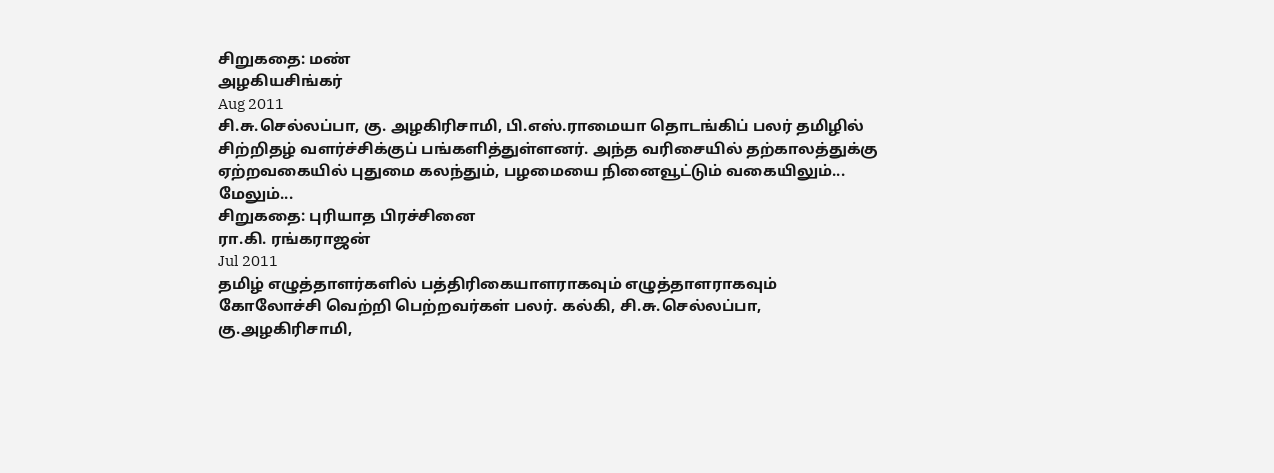சிறுகதை: மண்
அழகியசிங்கர்
Aug 2011
சி.சு.செல்லப்பா, கு. அழகிரிசாமி, பி.எஸ்.ராமையா தொடங்கிப் பலர் தமிழில் சிற்றிதழ் வளர்ச்சிக்குப் பங்களித்துள்ளனர். அந்த வரிசையில் தற்காலத்துக்கு ஏற்றவகையில் புதுமை கலந்தும், பழமையை நினைவூட்டும் வகையிலும்... மேலும்...
சிறுகதை: புரியாத பிரச்சினை
ரா.கி. ரங்கராஜன்
Jul 2011
தமிழ் எழுத்தாளர்களில் பத்திரிகையாளராகவும் எழுத்தாளராகவும் கோலோச்சி வெற்றி பெற்றவர்கள் பலர். கல்கி, சி.சு.செல்லப்பா, கு.அழகிரிசாமி,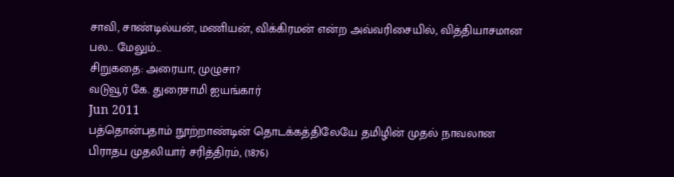சாவி, சாண்டில்யன், மணியன், விக்கிரமன் என்ற அவ்வரிசையில், வித்தியாசமான பல... மேலும்...
சிறுகதை: அரையா, முழுசா?
வடுவூர் கே. துரைசாமி ஐயங்கார்
Jun 2011
பத்தொன்பதாம் நூற்றாண்டின் தொடக்கத்திலேயே தமிழின் முதல் நாவலான பிராதப முதலியார் சரித்திரம், (1876)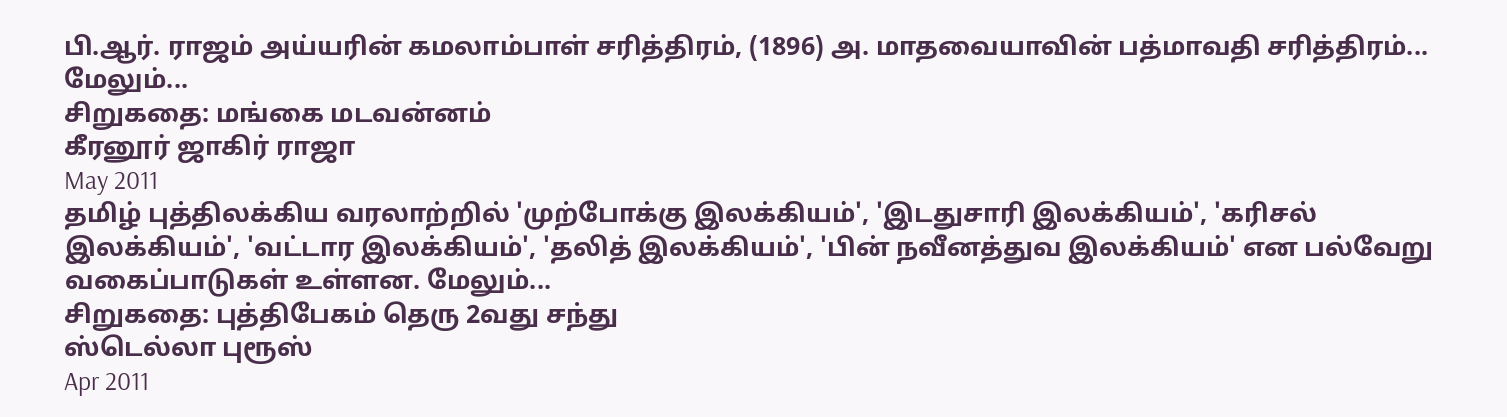பி.ஆர். ராஜம் அய்யரின் கமலாம்பாள் சரித்திரம், (1896) அ. மாதவையாவின் பத்மாவதி சரித்திரம்... மேலும்...
சிறுகதை: மங்கை மடவன்னம்
கீரனூர் ஜாகிர் ராஜா
May 2011
தமிழ் புத்திலக்கிய வரலாற்றில் 'முற்போக்கு இலக்கியம்', 'இடதுசாரி இலக்கியம்', 'கரிசல் இலக்கியம்', 'வட்டார இலக்கியம்', 'தலித் இலக்கியம்', 'பின் நவீனத்துவ இலக்கியம்' என பல்வேறு வகைப்பாடுகள் உள்ளன. மேலும்...
சிறுகதை: புத்திபேகம் தெரு 2வது சந்து
ஸ்டெல்லா புரூஸ்
Apr 2011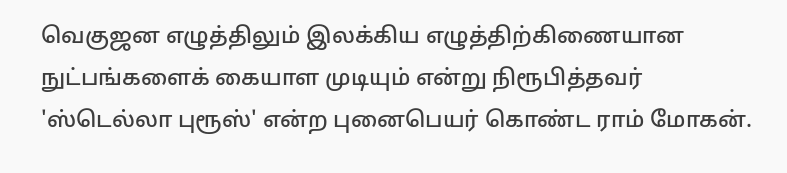வெகுஜன எழுத்திலும் இலக்கிய எழுத்திற்கிணையான நுட்பங்களைக் கையாள முடியும் என்று நிரூபித்தவர் 'ஸ்டெல்லா புரூஸ்' என்ற புனைபெயர் கொண்ட ராம் மோகன்.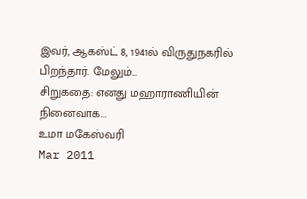இவர், ஆகஸ்ட் 8, 1941ல் விருதுநகரில் பிறந்தார். மேலும்...
சிறுகதை: எனது மஹாராணியின் நினைவாக...
உமா மகேஸ்வரி
Mar 2011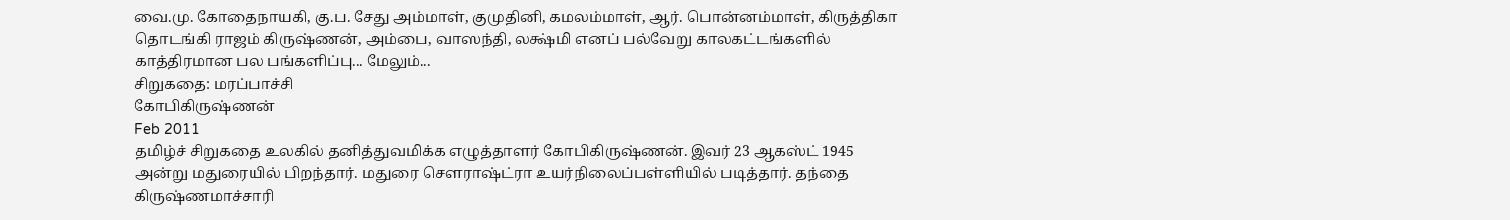வை.மு. கோதைநாயகி, கு.ப. சேது அம்மாள், குமுதினி, கமலம்மாள், ஆர். பொன்னம்மாள், கிருத்திகா தொடங்கி ராஜம் கிருஷ்ணன், அம்பை, வாஸந்தி, லக்ஷ்மி எனப் பல்வேறு காலகட்டங்களில் காத்திரமான பல பங்களிப்பு... மேலும்...
சிறுகதை: மரப்பாச்சி
கோபிகிருஷ்ணன்
Feb 2011
தமிழ்ச் சிறுகதை உலகில் தனித்துவமிக்க எழுத்தாளர் கோபிகிருஷ்ணன். இவர் 23 ஆகஸ்ட் 1945 அன்று மதுரையில் பிறந்தார். மதுரை சௌராஷ்ட்ரா உயர்நிலைப்பள்ளியில் படித்தார். தந்தை கிருஷ்ணமாச்சாரி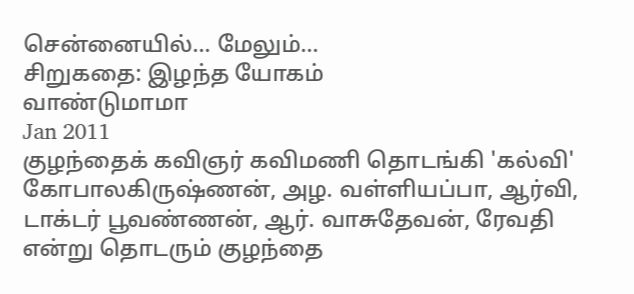சென்னையில்... மேலும்...
சிறுகதை: இழந்த யோகம்
வாண்டுமாமா
Jan 2011
குழந்தைக் கவிஞர் கவிமணி தொடங்கி 'கல்வி' கோபாலகிருஷ்ணன், அழ. வள்ளியப்பா, ஆர்வி, டாக்டர் பூவண்ணன், ஆர். வாசுதேவன், ரேவதி என்று தொடரும் குழந்தை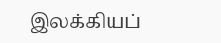இலக்கியப்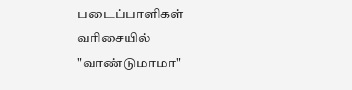படைப்பாளிகள் வரிசையில் "வாண்டுமாமா"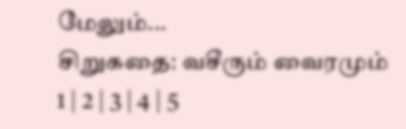மேலும்...
சிறுகதை: வசீரும் வைரமும்
1 | 2 | 3 | 4 | 5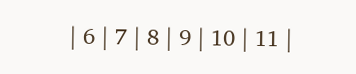| 6 | 7 | 8 | 9 | 10 | 11 |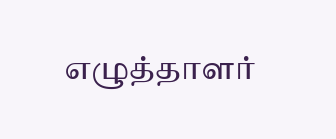எழுத்தாளர்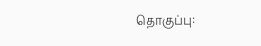தொகுப்பு: